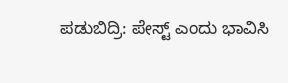ಪಡುಬಿದ್ರಿ: ಪೇಸ್ಟ್ ಎಂದು ಭಾವಿಸಿ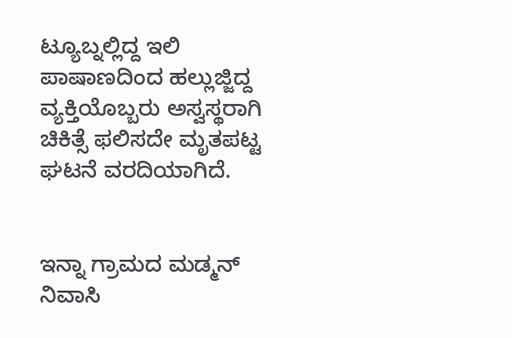ಟ್ಯೂಬ್ನಲ್ಲಿದ್ದ ಇಲಿ ಪಾಷಾಣದಿಂದ ಹಲ್ಲುಜ್ಜಿದ್ದ ವ್ಯಕ್ತಿಯೊಬ್ಬರು ಅಸ್ವಸ್ಥರಾಗಿ ಚಿಕಿತ್ಸೆ ಫಲಿಸದೇ ಮೃತಪಟ್ಟ ಘಟನೆ ವರದಿಯಾಗಿದೆ.


ಇನ್ನಾ ಗ್ರಾಮದ ಮಡ್ಮನ್ ನಿವಾಸಿ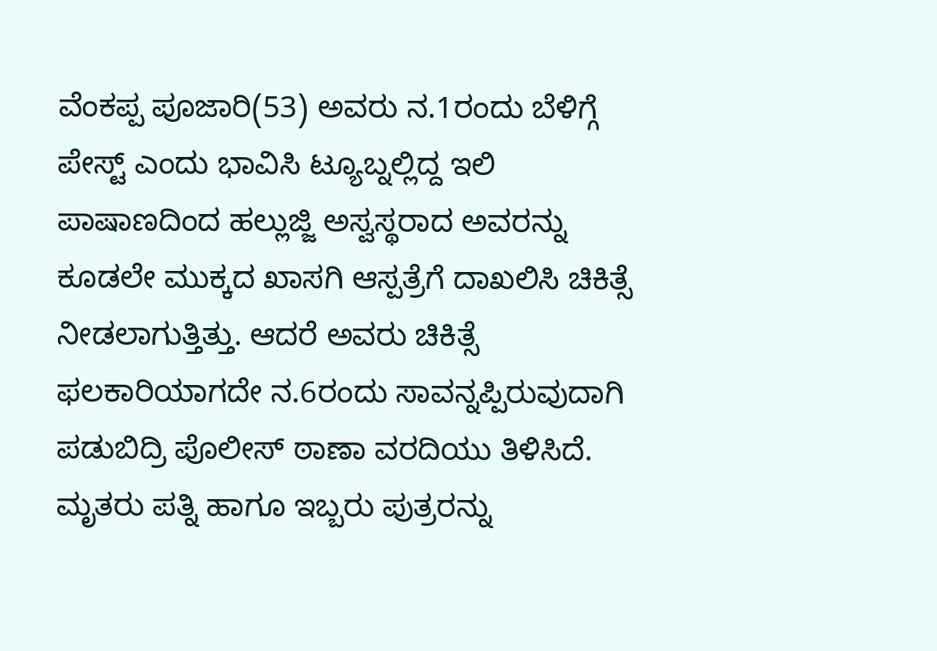ವೆಂಕಪ್ಪ ಪೂಜಾರಿ(53) ಅವರು ನ.1ರಂದು ಬೆಳಿಗ್ಗೆ ಪೇಸ್ಟ್ ಎಂದು ಭಾವಿಸಿ ಟ್ಯೂಬ್ನಲ್ಲಿದ್ದ ಇಲಿ ಪಾಷಾಣದಿಂದ ಹಲ್ಲುಜ್ಜಿ ಅಸ್ವಸ್ಥರಾದ ಅವರನ್ನು ಕೂಡಲೇ ಮುಕ್ಕದ ಖಾಸಗಿ ಆಸ್ಪತ್ರೆಗೆ ದಾಖಲಿಸಿ ಚಿಕಿತ್ಸೆ ನೀಡಲಾಗುತ್ತಿತ್ತು. ಆದರೆ ಅವರು ಚಿಕಿತ್ಸೆ ಫಲಕಾರಿಯಾಗದೇ ನ.6ರಂದು ಸಾವನ್ನಪ್ಪಿರುವುದಾಗಿ ಪಡುಬಿದ್ರಿ ಪೊಲೀಸ್ ಠಾಣಾ ವರದಿಯು ತಿಳಿಸಿದೆ.
ಮೃತರು ಪತ್ನಿ ಹಾಗೂ ಇಬ್ಬರು ಪುತ್ರರನ್ನು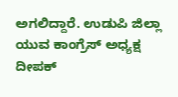ಅಗಲಿದ್ದಾರೆ. ಉಡುಪಿ ಜಿಲ್ಲಾ ಯುವ ಕಾಂಗ್ರೆಸ್ ಅಧ್ಯಕ್ಷ ದೀಪಕ್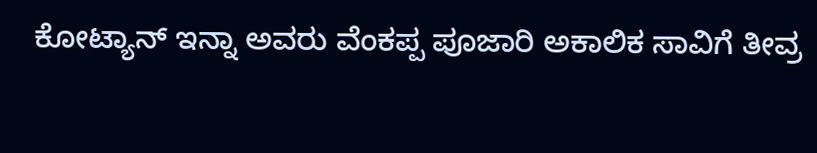ಕೋಟ್ಯಾನ್ ಇನ್ನಾ ಅವರು ವೆಂಕಪ್ಪ ಪೂಜಾರಿ ಅಕಾಲಿಕ ಸಾವಿಗೆ ತೀವ್ರ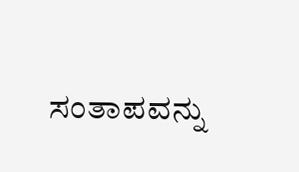ಸಂತಾಪವನ್ನು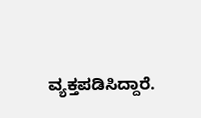ವ್ಯಕ್ತಪಡಿಸಿದ್ದಾರೆ.